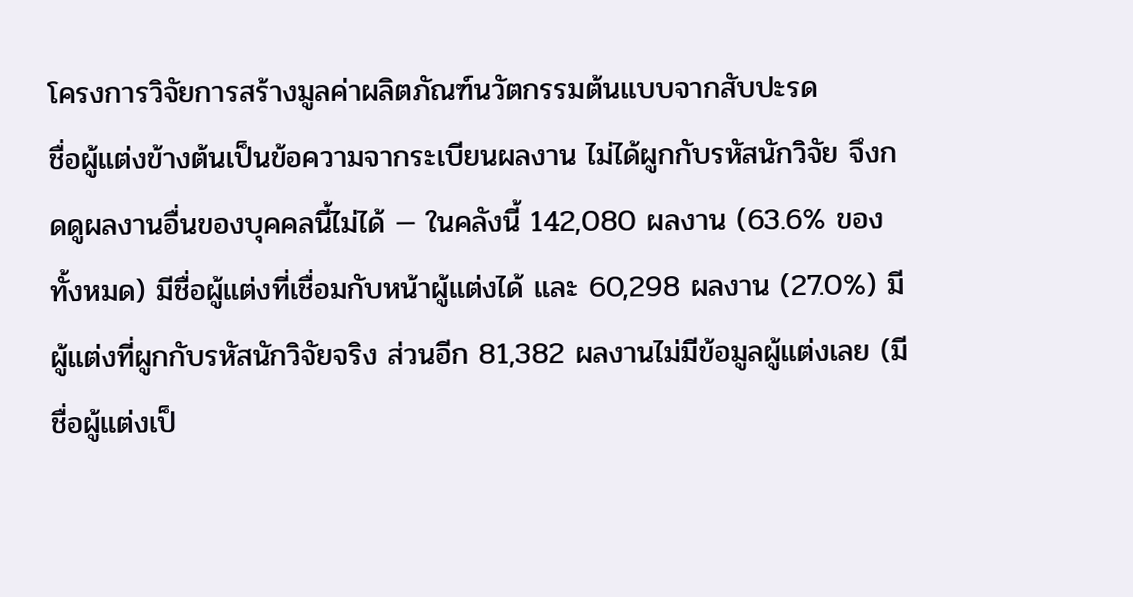โครงการวิจัยการสร้างมูลค่าผลิตภัณฑ์นวัตกรรมต้นแบบจากสับปะรด
ชื่อผู้แต่งข้างต้นเป็นข้อความจากระเบียนผลงาน ไม่ได้ผูกกับรหัสนักวิจัย จึงกดดูผลงานอื่นของบุคคลนี้ไม่ได้ — ในคลังนี้ 142,080 ผลงาน (63.6% ของทั้งหมด) มีชื่อผู้แต่งที่เชื่อมกับหน้าผู้แต่งได้ และ 60,298 ผลงาน (27.0%) มีผู้แต่งที่ผูกกับรหัสนักวิจัยจริง ส่วนอีก 81,382 ผลงานไม่มีข้อมูลผู้แต่งเลย (มีชื่อผู้แต่งเป็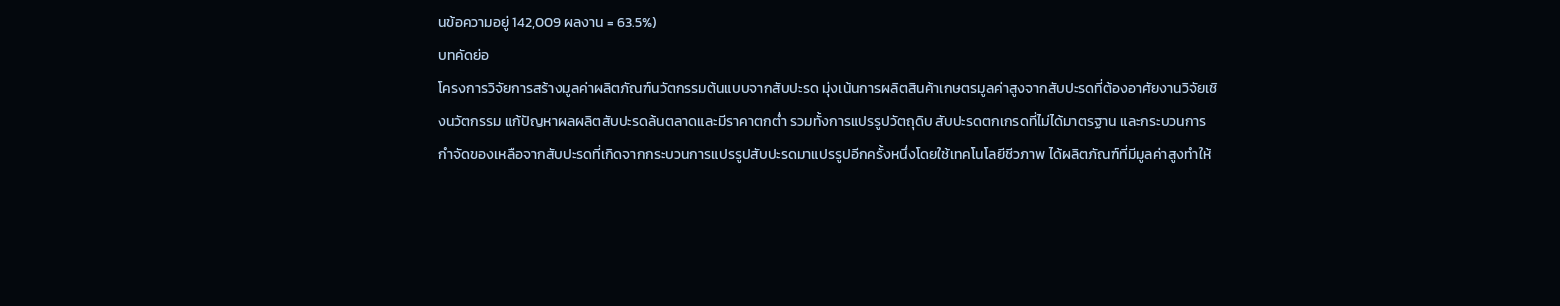นข้อความอยู่ 142,009 ผลงาน = 63.5%)
บทคัดย่อ
โครงการวิจัยการสร้างมูลค่าผลิตภัณฑ์นวัตกรรมต้นแบบจากสับปะรด มุ่งเน้นการผลิตสินค้าเกษตรมูลค่าสูงจากสับปะรดที่ต้องอาศัยงานวิจัยเชิงนวัตกรรม แก้ปัญหาผลผลิตสับปะรดล้นตลาดและมีราคาตกต่ำ รวมทั้งการแปรรูปวัตถุดิบ สับปะรดตกเกรดที่ไม่ได้มาตรฐาน และกระบวนการกำจัดของเหลือจากสับปะรดที่เกิดจากกระบวนการแปรรูปสับปะรดมาแปรรูปอีกครั้งหนึ่งโดยใช้เทคโนโลยีชีวภาพ ได้ผลิตภัณฑ์ที่มีมูลค่าสูงทำให้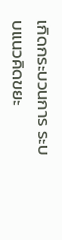เกิดกระบวนการ ระบบแนวคิดขยะ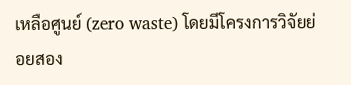เหลือศูนย์ (zero waste) โดยมีโครงการวิจัยย่อยสอง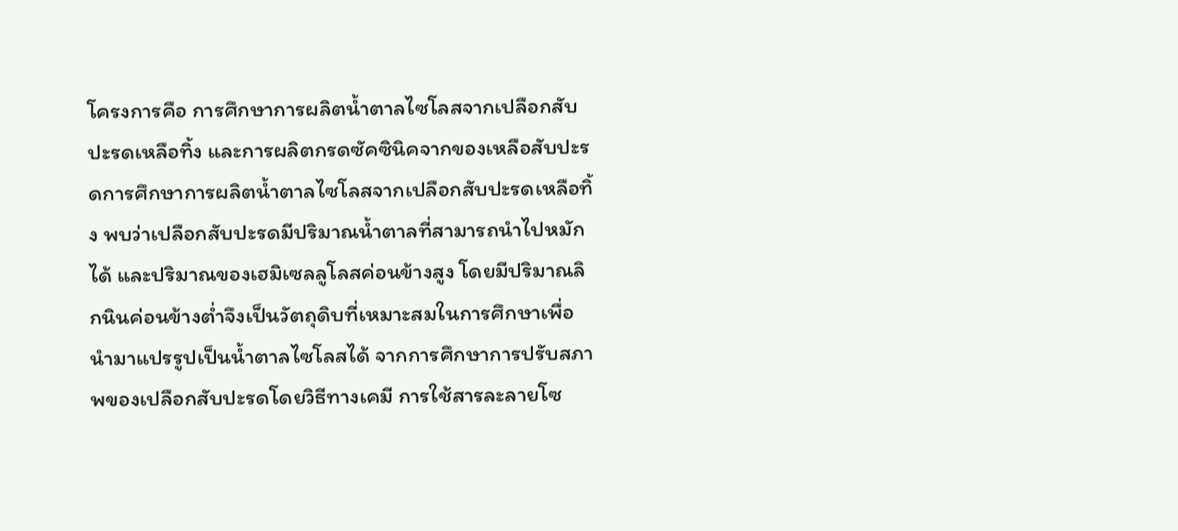โครงการคือ การศึกษาการผลิตน้ำตาลไซโลสจากเปลือกสับปะรดเหลือทิ้ง และการผลิตกรดซัคซินิคจากของเหลือสับปะรดการศึกษาการผลิตน้ำตาลไซโลสจากเปลือกสับปะรดเหลือทิ้ง พบว่าเปลือกสับปะรดมีปริมาณน้ำตาลที่สามารถนำไปหมักได้ และปริมาณของเฮมิเซลลูโลสค่อนข้างสูง โดยมีปริมาณลิกนินค่อนข้างต่ำจึงเป็นวัตถุดิบที่เหมาะสมในการศึกษาเพื่อนำมาแปรรูปเป็นน้ำตาลไซโลสได้ จากการศึกษาการปรับสภาพของเปลือกสับปะรดโดยวิธีทางเคมี การใช้สารละลายโซ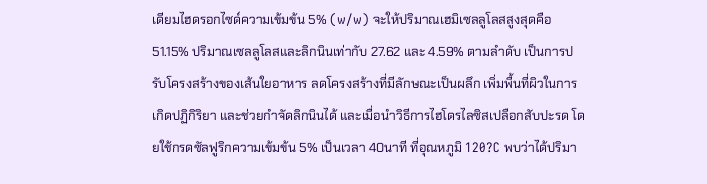เดียมไฮดรอกไซด์ความเข้มข้น 5% (w/w) จะให้ปริมาณเฮมิเซลลูโลสสูงสุดคือ 51.15% ปริมาณเซลลูโลสและลิกนินเท่ากับ 27.62 และ 4.59% ตามลำดับ เป็นการปรับโครงสร้างของเส้นใยอาหาร ลดโครงสร้างที่มีลักษณะเป็นผลึก เพิ่มพื้นที่ผิวในการเกิดปฏิกิริยา และช่วยกำจัดลิกนินได้ และเมื่อนำวิธีการไฮโดรไลซิสเปลือกสับปะรด โดยใช้กรดซัลฟูริกความเข้มข้น 5% เป็นเวลา 40นาที ที่อุณหภูมิ 120?C พบว่าได้ปริมา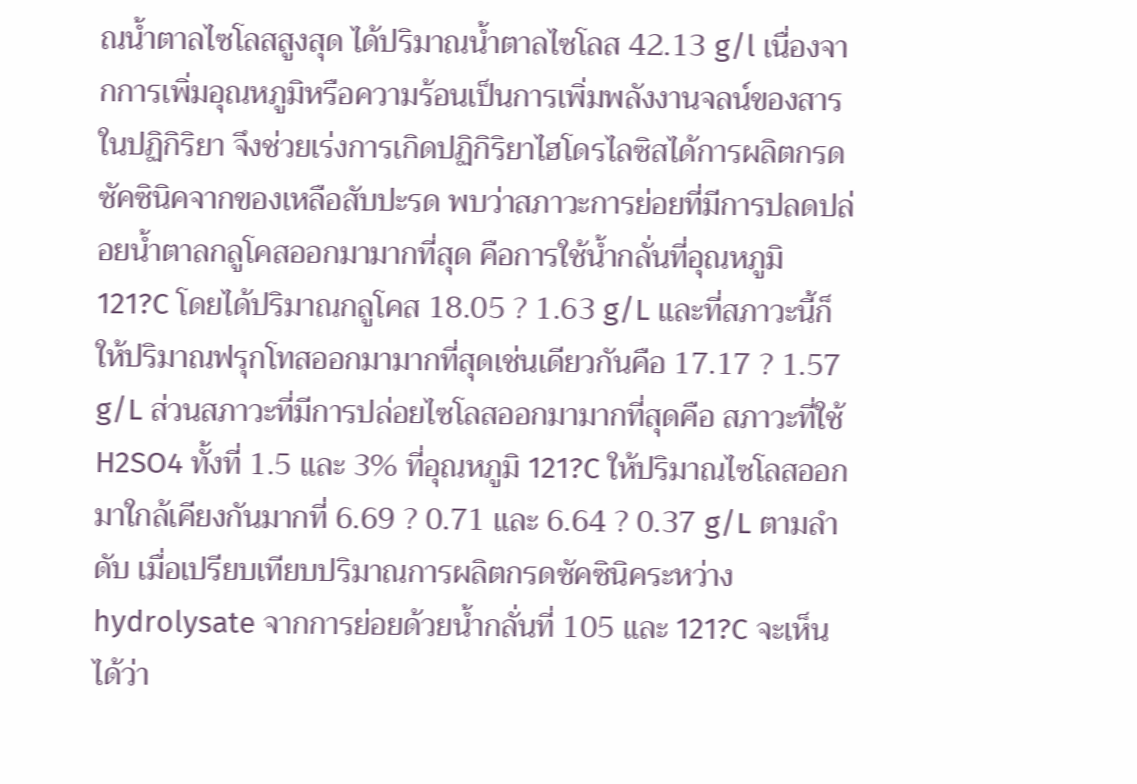ณน้ำตาลไซโลสสูงสุด ได้ปริมาณน้ำตาลไซโลส 42.13 g/l เนื่องจากการเพิ่มอุณหภูมิหรือความร้อนเป็นการเพิ่มพลังงานจลน์ของสารในปฏิกิริยา จึงช่วยเร่งการเกิดปฏิกิริยาไฮโดรไลซิสได้การผลิตกรดซัคซินิคจากของเหลือสับปะรด พบว่าสภาวะการย่อยที่มีการปลดปล่อยน้ำตาลกลูโคสออกมามากที่สุด คือการใช้น้ำกลั่นที่อุณหภูมิ 121?C โดยได้ปริมาณกลูโคส 18.05 ? 1.63 g/L และที่สภาวะนี้ก็ให้ปริมาณฟรุกโทสออกมามากที่สุดเช่นเดียวกันคือ 17.17 ? 1.57 g/L ส่วนสภาวะที่มีการปล่อยไซโลสออกมามากที่สุดคือ สภาวะที่ใช้ H2SO4 ทั้งที่ 1.5 และ 3% ที่อุณหภูมิ 121?C ให้ปริมาณไซโลสออกมาใกล้เคียงกันมากที่ 6.69 ? 0.71 และ 6.64 ? 0.37 g/L ตามลำดับ เมื่อเปรียบเทียบปริมาณการผลิตกรดซัคซินิคระหว่าง hydrolysate จากการย่อยด้วยน้ำกลั่นที่ 105 และ 121?C จะเห็นได้ว่า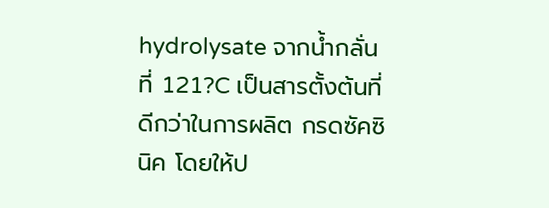hydrolysate จากน้ำกลั่นที่ 121?C เป็นสารตั้งต้นที่ดีกว่าในการผลิต กรดซัคซินิค โดยให้ป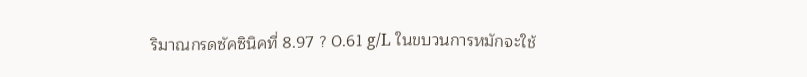ริมาณกรดซัคซินิคที่ 8.97 ? 0.61 g/L ในขบวนการหมักจะใช้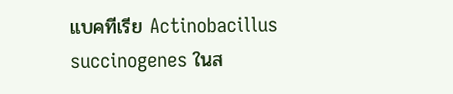แบคทีเรีย Actinobacillus succinogenes ในส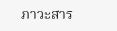ภาวะสาร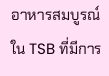อาหารสมบูรณ์ใน TSB ที่มีการ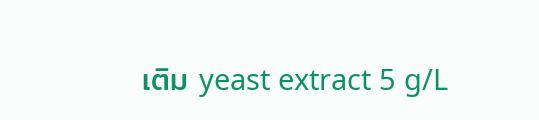เติม yeast extract 5 g/L